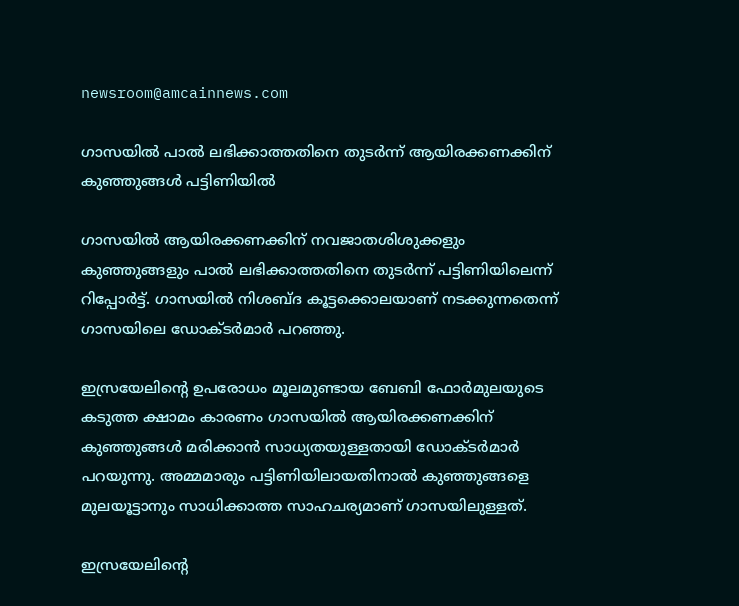newsroom@amcainnews.com

ഗാസയില്‍ പാല്‍ ലഭിക്കാത്തതിനെ തുടര്‍ന്ന് ആയിരക്കണക്കിന് കുഞ്ഞുങ്ങള്‍ പട്ടിണിയില്‍

ഗാസയില്‍ ആയിരക്കണക്കിന് നവജാതശിശുക്കളും കുഞ്ഞുങ്ങളും പാല്‍ ലഭിക്കാത്തതിനെ തുടര്‍ന്ന് പട്ടിണിയിലെന്ന് റിപ്പോര്‍ട്ട്. ഗാസയില്‍ നിശബ്ദ കൂട്ടക്കൊലയാണ് നടക്കുന്നതെന്ന് ഗാസയിലെ ഡോക്ടര്‍മാര്‍ പറഞ്ഞു.

ഇസ്രയേലിന്റെ ഉപരോധം മൂലമുണ്ടായ ബേബി ഫോര്‍മുലയുടെ കടുത്ത ക്ഷാമം കാരണം ഗാസയില്‍ ആയിരക്കണക്കിന് കുഞ്ഞുങ്ങള്‍ മരിക്കാന്‍ സാധ്യതയുള്ളതായി ഡോക്ടര്‍മാര്‍ പറയുന്നു. അമ്മമാരും പട്ടിണിയിലായതിനാല്‍ കുഞ്ഞുങ്ങളെ മുലയൂട്ടാനും സാധിക്കാത്ത സാഹചര്യമാണ് ഗാസയിലുള്ളത്.

ഇസ്രയേലിന്റെ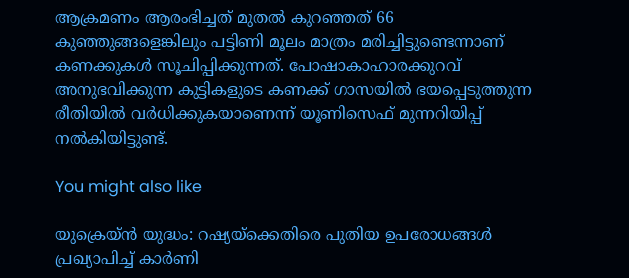ആക്രമണം ആരംഭിച്ചത് മുതല്‍ കുറഞ്ഞത് 66 കുഞ്ഞുങ്ങളെങ്കിലും പട്ടിണി മൂലം മാത്രം മരിച്ചിട്ടുണ്ടെന്നാണ് കണക്കുകള്‍ സൂചിപ്പിക്കുന്നത്. പോഷാകാഹാരക്കുറവ് അനുഭവിക്കുന്ന കുട്ടികളുടെ കണക്ക് ഗാസയില്‍ ഭയപ്പെടുത്തുന്ന രീതിയില്‍ വര്‍ധിക്കുകയാണെന്ന് യൂണിസെഫ് മുന്നറിയിപ്പ് നല്‍കിയിട്ടുണ്ട്.

You might also like

യുക്രെയ്ൻ യുദ്ധം: റഷ്യയ്‌ക്കെതിരെ പുതിയ ഉപരോധങ്ങൾ പ്രഖ്യാപിച്ച് കാർണി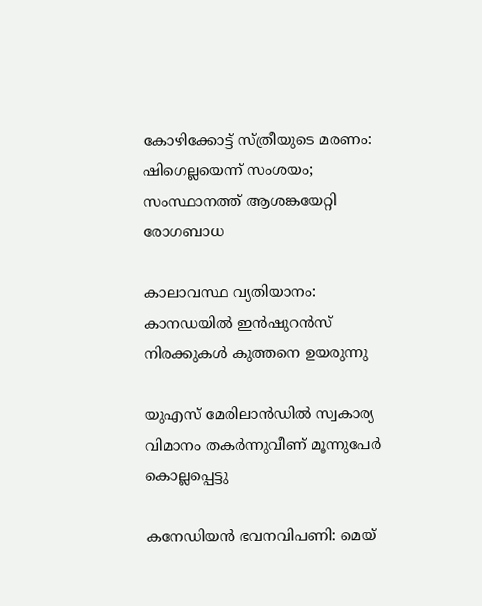കോഴിക്കോട്ട് സ്ത്രീയുടെ മരണം: ഷിഗെല്ലയെന്ന് സംശയം; സംസ്ഥാനത്ത് ആശങ്കയേറ്റി രോഗബാധ

കാലാവസ്ഥ വ്യതിയാനം: കാനഡയിൽ ഇൻഷുറൻസ് നിരക്കുകൾ കുത്തനെ ഉയരുന്നു

യുഎസ് മേരിലാന്‍ഡില്‍ സ്വകാര്യ വിമാനം തകര്‍ന്നുവീണ് മൂന്നുപേര്‍ കൊല്ലപ്പെട്ടു

കനേഡിയൻ ഭവനവിപണി: മെയ്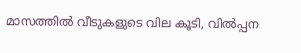മാസത്തിൽ വീടുകളുടെ വില കൂടി, വിൽപ്പന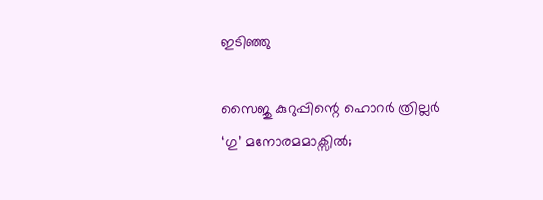ഇടിഞ്ഞു

സൈജു കുറുപ്പിന്റെ ഹൊറർ ത്രില്ലർ ‘ഗു’ മനോരമമാക്സിൽ;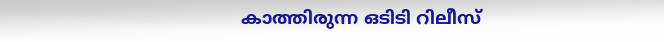കാത്തിരുന്ന ഒടിടി റിലീസ്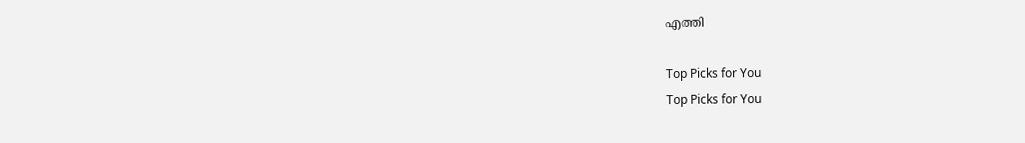എത്തി

Top Picks for You
Top Picks for You